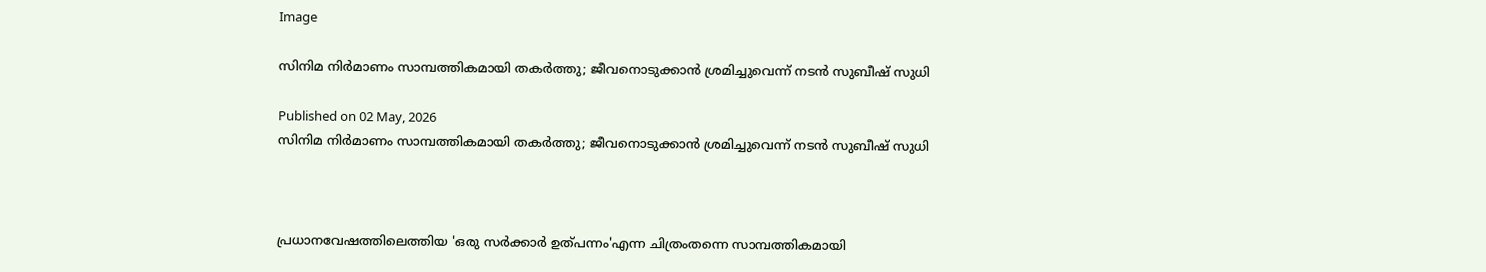Image

സിനിമ നിര്‍മാണം സാമ്പത്തികമായി തകര്‍ത്തു; ജീവനൊടുക്കാന്‍ ശ്രമിച്ചുവെന്ന് നടന്‍ സുബീഷ് സുധി

Published on 02 May, 2026
സിനിമ നിര്‍മാണം സാമ്പത്തികമായി തകര്‍ത്തു; ജീവനൊടുക്കാന്‍ ശ്രമിച്ചുവെന്ന് നടന്‍ സുബീഷ് സുധി



പ്രധാനവേഷത്തിലെത്തിയ 'ഒരു സര്‍ക്കാര്‍ ഉത്പന്നം'എന്ന ചിത്രംതന്നെ സാമ്പത്തികമായി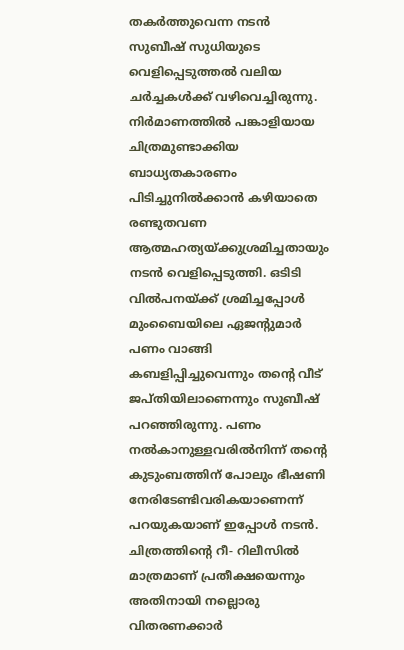തകര്‍ത്തുവെന്ന നടന്‍ സുബീഷ് സുധിയുടെ വെളിപ്പെടുത്തല്‍ വലിയ ചര്‍ച്ചകള്‍ക്ക് വഴിവെച്ചിരുന്നു. നിര്‍മാണത്തില്‍ പങ്കാളിയായ ചിത്രമുണ്ടാക്കിയ ബാധ്യതകാരണം പിടിച്ചുനില്‍ക്കാന്‍ കഴിയാതെ രണ്ടുതവണ ആത്മഹത്യയ്ക്കുശ്രമിച്ചതായും നടന്‍ വെളിപ്പെടുത്തി. ഒടിടി വില്‍പനയ്ക്ക് ശ്രമിച്ചപ്പോള്‍ മുംബൈയിലെ ഏജന്റുമാര്‍ പണം വാങ്ങി കബളിപ്പിച്ചുവെന്നും തന്റെ വീട് ജപ്തിയിലാണെന്നും സുബീഷ് പറഞ്ഞിരുന്നു. പണം നല്‍കാനുള്ളവരില്‍നിന്ന് തന്റെ കുടുംബത്തിന് പോലും ഭീഷണി നേരിടേണ്ടിവരികയാണെന്ന് പറയുകയാണ് ഇപ്പോള്‍ നടന്‍. ചിത്രത്തിന്റെ റീ- റിലീസില്‍ മാത്രമാണ് പ്രതീക്ഷയെന്നും അതിനായി നല്ലൊരു വിതരണക്കാര്‍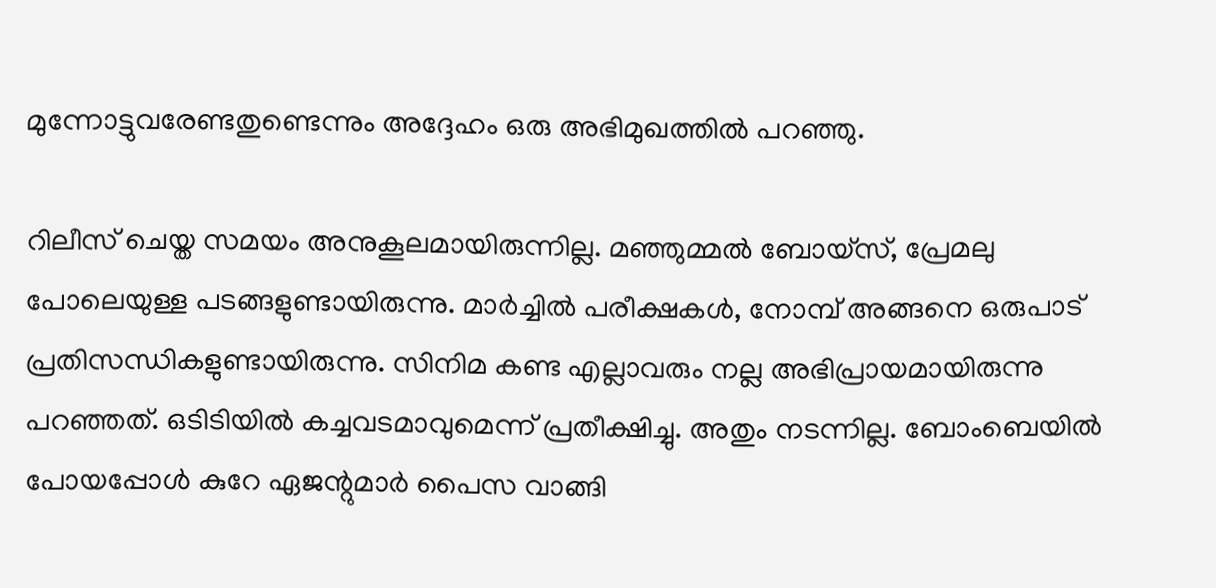മുന്നോട്ടുവരേണ്ടതുണ്ടെന്നും അദ്ദേഹം ഒരു അഭിമുഖത്തില്‍ പറഞ്ഞു.

റിലീസ് ചെയ്ത സമയം അനുകൂലമായിരുന്നില്ല. മഞ്ഞുമ്മല്‍ ബോയ്സ്, പ്രേമലു പോലെയുള്ള പടങ്ങളുണ്ടായിരുന്നു. മാര്‍ച്ചില്‍ പരീക്ഷകള്‍, നോമ്പ് അങ്ങനെ ഒരുപാട് പ്രതിസന്ധികളുണ്ടായിരുന്നു. സിനിമ കണ്ട എല്ലാവരും നല്ല അഭിപ്രായമായിരുന്നു പറഞ്ഞത്. ഒടിടിയില്‍ കച്ചവടമാവുമെന്ന് പ്രതീക്ഷിച്ചു. അതും നടന്നില്ല. ബോംബെയില്‍ പോയപ്പോള്‍ കുറേ ഏജന്റുമാര്‍ പൈസ വാങ്ങി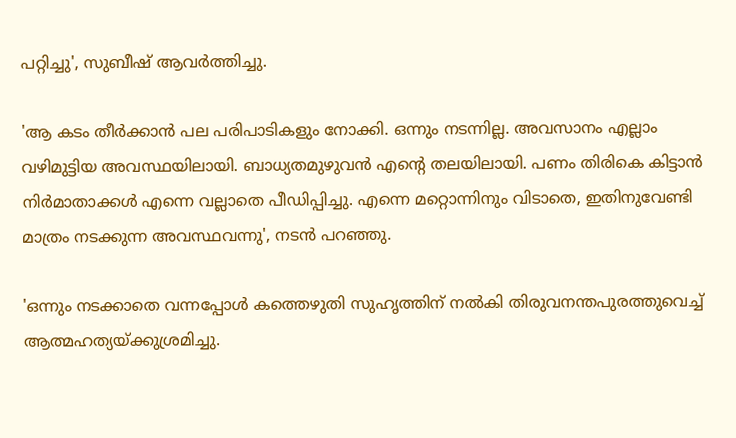പറ്റിച്ചു', സുബീഷ് ആവര്‍ത്തിച്ചു.

'ആ കടം തീര്‍ക്കാന്‍ പല പരിപാടികളും നോക്കി. ഒന്നും നടന്നില്ല. അവസാനം എല്ലാം വഴിമുട്ടിയ അവസ്ഥയിലായി. ബാധ്യതമുഴുവന്‍ എന്റെ തലയിലായി. പണം തിരികെ കിട്ടാന്‍ നിര്‍മാതാക്കള്‍ എന്നെ വല്ലാതെ പീഡിപ്പിച്ചു. എന്നെ മറ്റൊന്നിനും വിടാതെ, ഇതിനുവേണ്ടി മാത്രം നടക്കുന്ന അവസ്ഥവന്നു', നടന്‍ പറഞ്ഞു.

'ഒന്നും നടക്കാതെ വന്നപ്പോള്‍ കത്തെഴുതി സുഹൃത്തിന് നല്‍കി തിരുവനന്തപുരത്തുവെച്ച് ആത്മഹത്യയ്ക്കുശ്രമിച്ചു.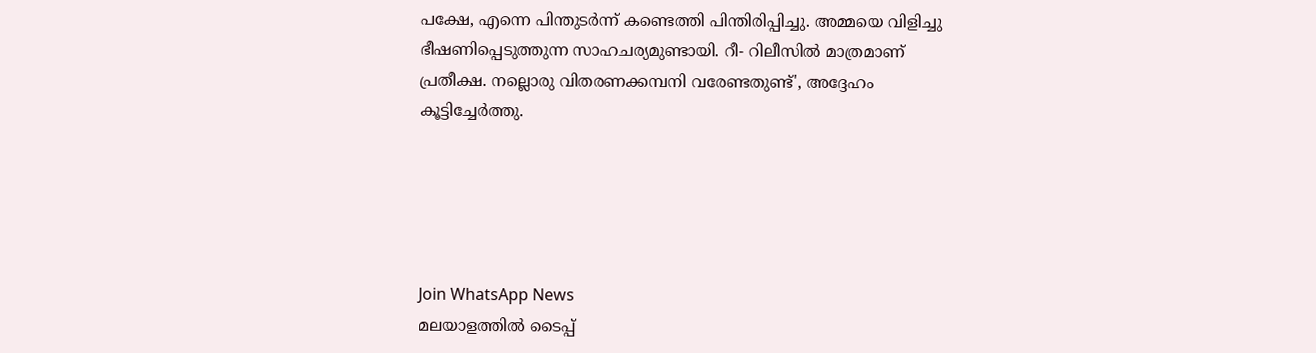പക്ഷേ, എന്നെ പിന്തുടര്‍ന്ന് കണ്ടെത്തി പിന്തിരിപ്പിച്ചു. അമ്മയെ വിളിച്ചു ഭീഷണിപ്പെടുത്തുന്ന സാഹചര്യമുണ്ടായി. റീ- റിലീസില്‍ മാത്രമാണ് പ്രതീക്ഷ. നല്ലൊരു വിതരണക്കമ്പനി വരേണ്ടതുണ്ട്', അദ്ദേഹം കൂട്ടിച്ചേര്‍ത്തു.





Join WhatsApp News
മലയാളത്തില്‍ ടൈപ്പ്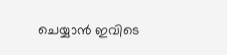ചെയ്യാന്‍ ഇവിടെ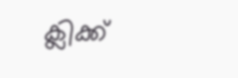ക്ലിക്ക്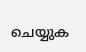ചെയ്യുക